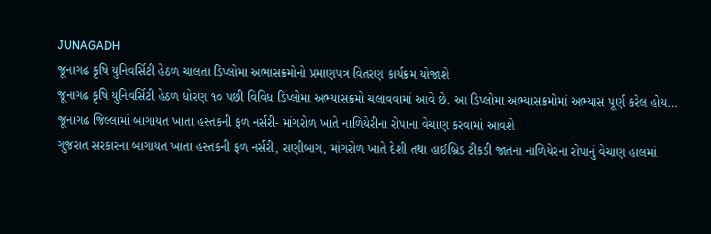JUNAGADH
જૂનાગઢ કૃષિ યુનિવર્સિટી હેઠળ ચાલતા ડિપ્લોમા અભાસક્રમોનો પ્રમાણપત્ર વિતરણ કાર્યક્રમ યોજાશે
જૂનાગઢ કૃષિ યુનિવર્સિટી હેઠળ ધોરણ ૧૦ પછી વિવિધ ડિપ્લોમા અભ્યાસક્રમો ચલાવવામાં આવે છે. આ ડિપ્લોમા અભ્યાસક્રમોમાં અભ્યાસ પૂર્ણ કરેલ હોય…
જૂનાગઢ જિલ્લામાં બાગાયત ખાતા હસ્તકની ફળ નર્સરી- માંગરોળ ખાતે નાળિયેરીના રોપાના વેચાણ કરવામાં આવશે
ગુજરાત સરકારના બાગાયત ખાતા હસ્તકની ફળ નર્સરી, રાણીબાગ, માંગરોળ ખાતે દેશી તથા હાઈબ્રિડ ટીકડી જાતના નાળિયેરના રોપાનું વેચાણ હાલમાં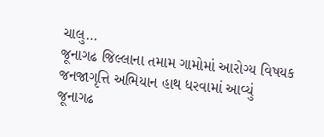ચાલુ…
જૂનાગઢ જિલ્લાના તમામ ગામોમાં આરોગ્ય વિષયક જનજાગૃત્તિ અભિયાન હાથ ધરવામાં આવ્યું
જૂનાગઢ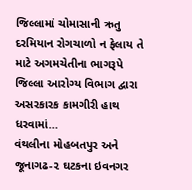જિલ્લામાં ચોમાસાની ઋતુ દરમિયાન રોગચાળો ન ફેલાય તે માટે અગમચેતીના ભાગરૂપે જિલ્લા આરોગ્ય વિભાગ દ્વારા અસરકારક કામગીરી હાથ ધરવામાં…
વંથલીના મોહબતપુર અને જૂનાગઢ-૨ ઘટકના ઇવનગર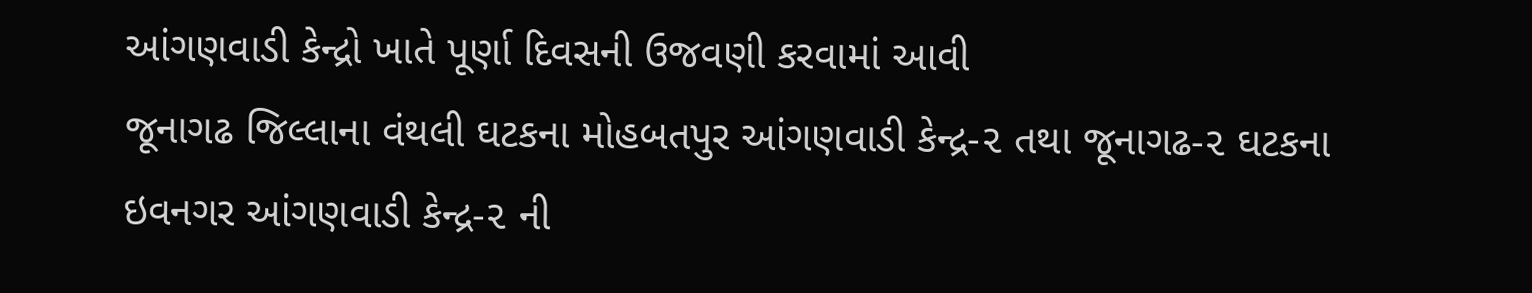આંગણવાડી કેન્દ્રો ખાતે પૂર્ણા દિવસની ઉજવણી કરવામાં આવી
જૂનાગઢ જિલ્લાના વંથલી ઘટકના મોહબતપુર આંગણવાડી કેન્દ્ર-૨ તથા જૂનાગઢ-૨ ઘટકના ઇવનગર આંગણવાડી કેન્દ્ર-૨ ની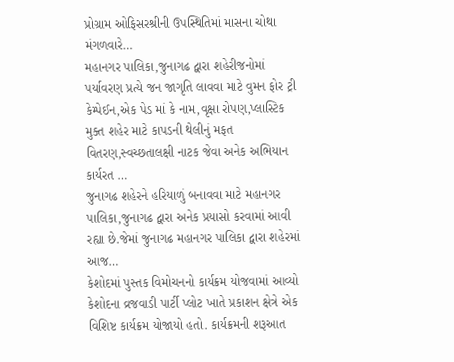પ્રોગ્રામ ઓફિસરશ્રીની ઉપસ્થિતિમાં માસના ચોથા મંગળવારે…
મહાનગર પાલિકા,જુનાગઢ દ્વારા શહેરીજનોમાં પર્યાવરણ પ્રત્યે જન જાગૃતિ લાવવા માટે વુમન ફોર ટ્રી કેમ્પેઈન,એક પેડ માં કે નામ,વૃક્ષા રોપણ,પ્લાસ્ટિક મુક્ત શહેર માટે કાપડની થેલીનું મફત વિતરણ,સ્વચ્છતાલક્ષી નાટક જેવા અનેક અભિયાન કાર્યરત …
જુનાગઢ શહેરને હરિયાળું બનાવવા માટે મહાનગર પાલિકા,જુનાગઢ દ્વારા અનેક પ્રયાસો કરવામાં આવી રહ્યા છે.જેમાં જુનાગઢ મહાનગર પાલિકા દ્વારા શહેરમાં આજ…
કેશોદમાં પુસ્તક વિમોચનનો કાર્યક્રમ યોજવામાં આવ્યો
કેશોદના વ્રજવાડી પાર્ટી પ્લોટ ખાતે પ્રકાશન ક્ષેત્રે એક વિશિષ્ટ કાર્યક્રમ યોજાયો હતો. કાર્યક્રમની શરૂઆત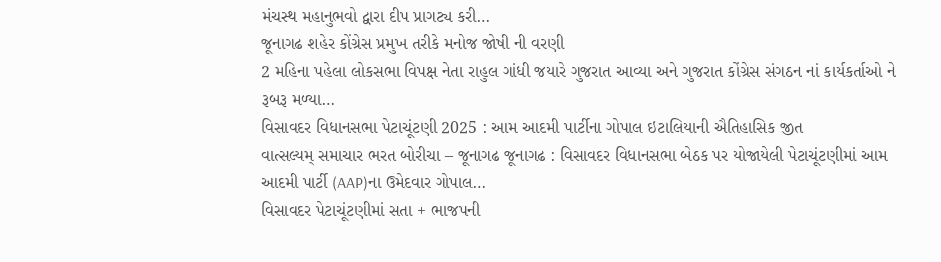મંચસ્થ મહાનુભવો દ્વારા દીપ પ્રાગટ્ય કરી…
જૂનાગઢ શહેર કોંગ્રેસ પ્રમુખ તરીકે મનોજ જોષી ની વરણી
2 મહિના પહેલા લોકસભા વિપક્ષ નેતા રાહુલ ગાંધી જયારે ગુજરાત આવ્યા અને ગુજરાત કોંગ્રેસ સંગઠન નાં કાર્યકર્તાઓ ને રૂબરૂ મળ્યા…
વિસાવદર વિધાનસભા પેટાચૂંટણી 2025 : આમ આદમી પાર્ટીના ગોપાલ ઇટાલિયાની ઐતિહાસિક જીત
વાત્સલ્યમ્ સમાચાર ભરત બોરીચા – જૂનાગઢ જૂનાગઢ : વિસાવદર વિધાનસભા બેઠક પર યોજાયેલી પેટાચૂંટણીમાં આમ આદમી પાર્ટી (AAP)ના ઉમેદવાર ગોપાલ…
વિસાવદર પેટાચૂંટણીમાં સતા + ભાજપની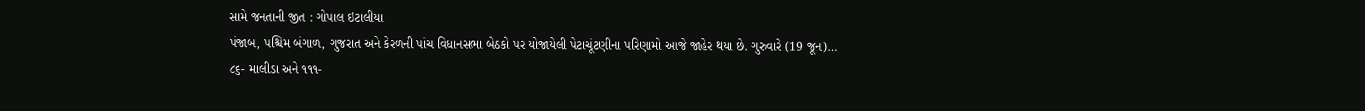સામે જનતાની જીત : ગોપાલ ઇટાલીયા
પંજાબ, પશ્ચિમ બંગાળ, ગુજરાત અને કેરળની પાંચ વિધાનસભા બેઠકો પર યોજાયેલી પેટાચૂંટણીના પરિણામો આજે જાહેર થયા છે. ગુરુવારે (19 જૂન)…
૮૬- માલીડા અને ૧૧૧-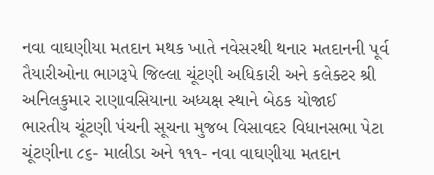નવા વાઘણીયા મતદાન મથક ખાતે નવેસરથી થનાર મતદાનની પૂર્વ તૈયારીઓના ભાગરૂપે જિલ્લા ચૂંટણી અધિકારી અને કલેક્ટર શ્રી અનિલકુમાર રાણાવસિયાના અધ્યક્ષ સ્થાને બેઠક યોજાઈ
ભારતીય ચૂંટણી પંચની સૂચના મુજબ વિસાવદર વિધાનસભા પેટા ચૂંટણીના ૮૬- માલીડા અને ૧૧૧- નવા વાઘણીયા મતદાન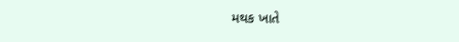મથક ખાતે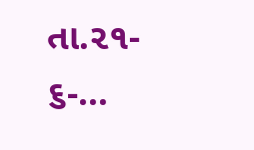તા.૨૧- ૬-…